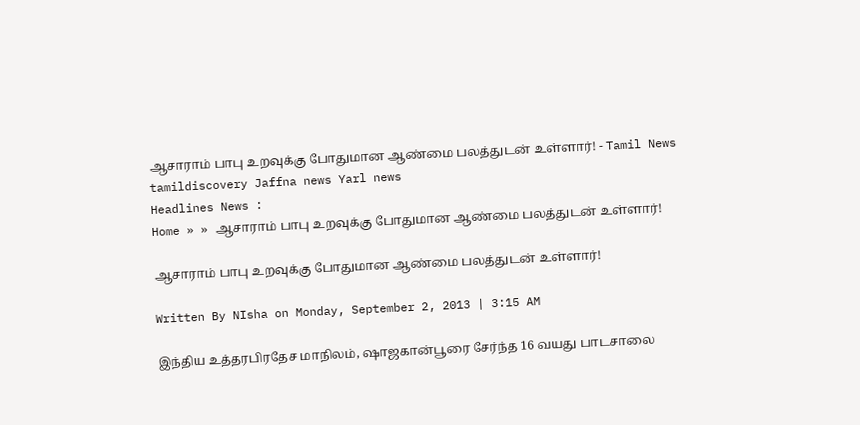ஆசாராம் பாபு உறவுக்கு போதுமான ஆண்மை பலத்துடன் உள்ளார்! - Tamil News tamildiscovery Jaffna news Yarl news
Headlines News :
Home » » ஆசாராம் பாபு உறவுக்கு போதுமான ஆண்மை பலத்துடன் உள்ளார்!

ஆசாராம் பாபு உறவுக்கு போதுமான ஆண்மை பலத்துடன் உள்ளார்!

Written By NIsha on Monday, September 2, 2013 | 3:15 AM

இந்திய உத்தரபிரதேச மாநிலம், ஷாஜகான்பூரை சேர்ந்த 16 வயது பாடசாலை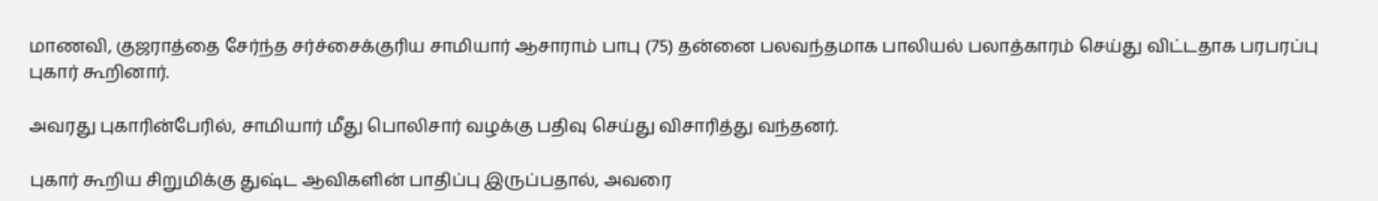மாணவி, குஜராத்தை சேர்ந்த சர்ச்சைக்குரிய சாமியார் ஆசாராம் பாபு (75) தன்னை பலவந்தமாக பாலியல் பலாத்காரம் செய்து விட்டதாக பரபரப்பு புகார் கூறினார்.

அவரது புகாரின்பேரில், சாமியார் மீது பொலிசார் வழக்கு பதிவு செய்து விசாரித்து வந்தனர்.

புகார் கூறிய சிறுமிக்கு துஷ்ட ஆவிகளின் பாதிப்பு இருப்பதால், அவரை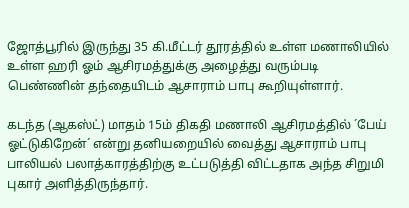ஜோத்பூரில் இருந்து 35 கி.மீட்டர் தூரத்தில் உள்ள மணாலியில் உள்ள ஹரி ஓம் ஆசிரமத்துக்கு அழைத்து வரும்படி பெண்ணின் தந்தையிடம் ஆசாராம் பாபு கூறியுள்ளார்.

கடந்த (ஆகஸ்ட்) மாதம் 15ம் திகதி மணாலி ஆசிரமத்தில் ´பேய் ஓட்டுகிறேன்´ என்று தனியறையில் வைத்து ஆசாராம் பாபு பாலியல் பலாத்காரத்திற்கு உட்படுத்தி விட்டதாக அந்த சிறுமி புகார் அளித்திருந்தார்.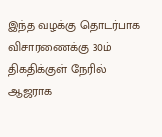இந்த வழக்கு தொடர்பாக விசாரணைக்கு 30ம் திகதிக்குள் நேரில் ஆஜராக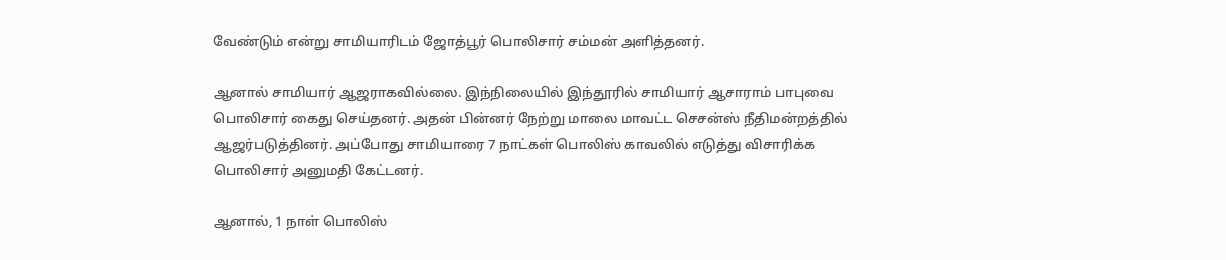வேண்டும் என்று சாமியாரிடம் ஜோத்பூர் பொலிசார் சம்மன் அளித்தனர்.

ஆனால் சாமியார் ஆஜராகவில்லை. இந்நிலையில் இந்தூரில் சாமியார் ஆசாராம் பாபுவை பொலிசார் கைது செய்தனர். அதன் பின்னர் நேற்று மாலை மாவட்ட செசன்ஸ் நீதிமன்றத்தில் ஆஜர்படுத்தினர். அப்போது சாமியாரை 7 நாட்கள் பொலிஸ் காவலில் எடுத்து விசாரிக்க பொலிசார் அனுமதி கேட்டனர்.

ஆனால், 1 நாள் பொலிஸ்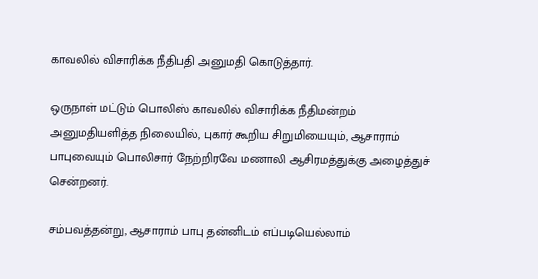காவலில் விசாரிக்க நீதிபதி அனுமதி கொடுத்தார்.

ஒருநாள் மட்டும் பொலிஸ் காவலில் விசாரிக்க நீதிமன்றம் அனுமதியளித்த நிலையில், புகார் கூறிய சிறுமியையும், ஆசாராம் பாபுவையும் பொலிசார் நேற்றிரவே மணாலி ஆசிரமத்துக்கு அழைத்துச் சென்றனர்.

சம்பவத்தன்று, ஆசாராம் பாபு தன்னிடம் எப்படியெல்லாம்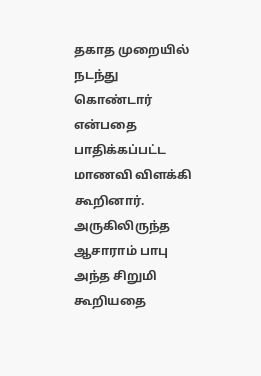தகாத முறையில் நடந்து கொண்டார் என்பதை பாதிக்கப்பட்ட மாணவி விளக்கி கூறினார். அருகிலிருந்த ஆசாராம் பாபு அந்த சிறுமி கூறியதை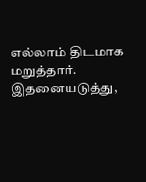எல்லாம் திடமாக மறுத்தார். இதனையடுத்து,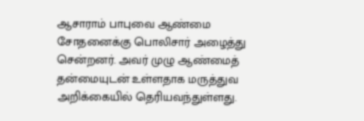ஆசாராம் பாபுவை ஆண்மை சோதனைக்கு பொலிசார் அழைத்து சென்றனர். அவர் முழு ஆண்மைத் தன்மையுடன் உள்ளதாக மருத்துவ அறிக்கையில் தெரியவந்துள்ளது.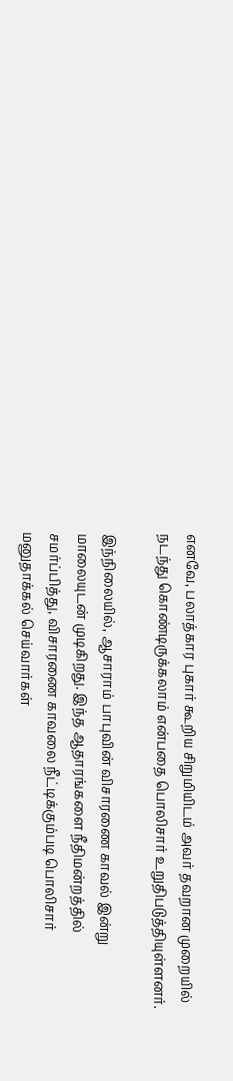எனவே, பலாத்கார புகார் கூறிய சிறுமியிடம் அவர் தவறான முறையில் நடந்து கொண்டிருக்கலாம் என்பதை பொலிசார் உறுதிபடுத்தியுள்ளனர்.

இந்நிலையில், ஆசாராம் பாபுவின் விசாரணை காவல் இன்று மாலையுடன் முடிகிறது. இந்த ஆதாரங்களை நீதிமன்றத்தில் சமர்ப்பித்து, விசாரணை காவலை நீட்டிக்கும்படி பொலிசார் மனுதாக்கல் செய்வார்கள்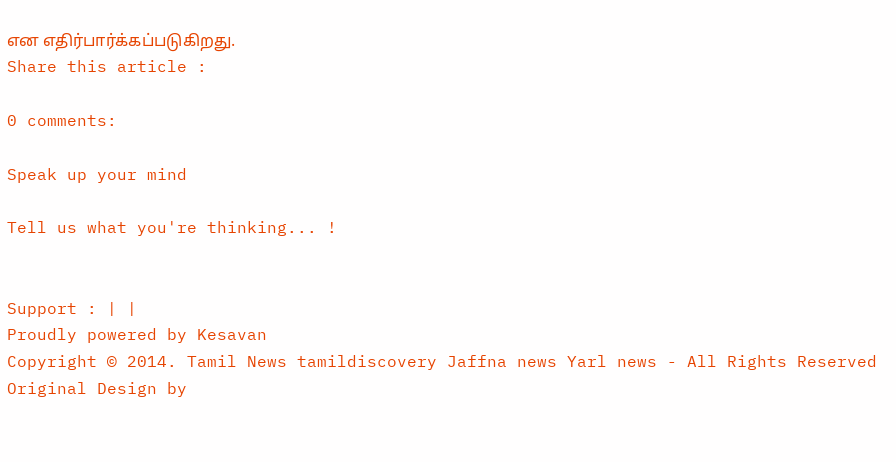என எதிர்பார்க்கப்படுகிறது.
Share this article :

0 comments:

Speak up your mind

Tell us what you're thinking... !


Support : | |
Proudly powered by Kesavan
Copyright © 2014. Tamil News tamildiscovery Jaffna news Yarl news - All Rights Reserved
Original Design by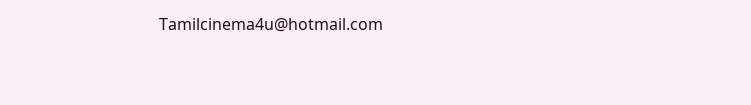Tamilcinema4u@hotmail.com